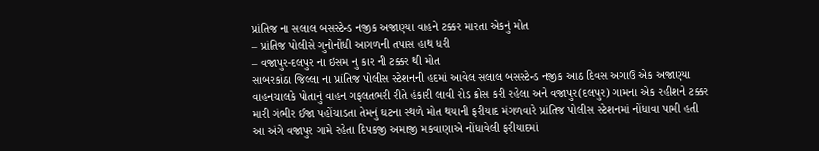પ્રાંતિજ ના સલાલ બસસ્ટેન્ડ નજીક અજાણ્યા વાહને ટક્કર મારતા એકનું મોત
– પ્રાંતિજ પોલીસે ગુનોનોંધી આગળની તપાસ હાથ ધરી
– વજાપુર-દલપુર ના ઇસમ નુ કાર ની ટક્કર થી મોત
સાબરકાંઠા જિલ્લા ના પ્રાંતિજ પોલીસ સ્ટેશનની હદમાં આવેલ સલાલ બસસ્ટેન્ડ નજીક આઠ દિવસ અગાઉ એક અજાણ્યા વાહનચાલકે પોતાનું વાહન ગફલતભરી રીતે હંકારી લાવી રોડ ક્રોસ કરી રહેલા અને વજાપુર(દલપુર) ગામના એક રહીશને ટક્કર મારી ગંભીર ઈજા પહોંચાડતા તેમનું ઘટના સ્થળે મોત થયાની ફરીયાદ મંગળવારે પ્રાંતિજ પોલીસ સ્ટેશનમાં નોંધાવા પામી હતી
આ અંગે વજાપુર ગામે રહેતા દિપકજી અમાજી મકવાણાએ નોંધાવેલી ફરીયાદમાં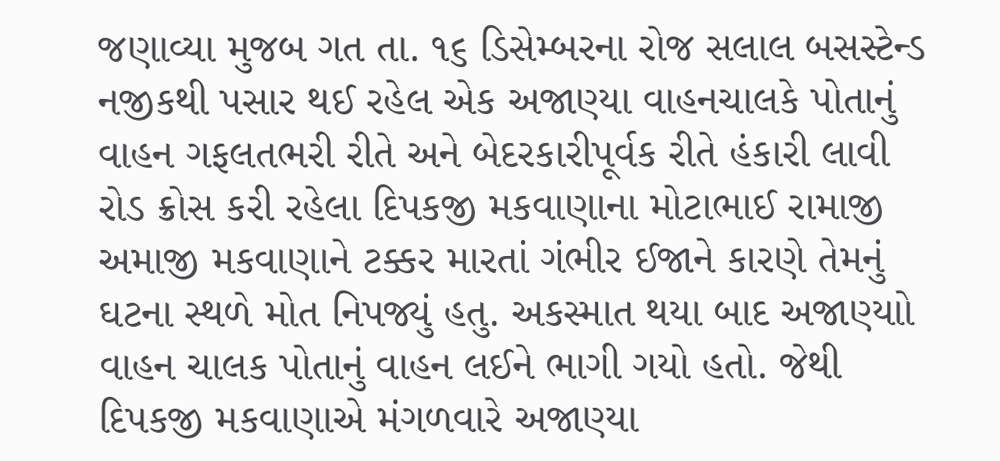જણાવ્યા મુજબ ગત તા. ૧૬ ડિસેમ્બરના રોજ સલાલ બસસ્ટેન્ડ નજીકથી પસાર થઈ રહેલ એક અજાણ્યા વાહનચાલકે પોતાનું વાહન ગફલતભરી રીતે અને બેદરકારીપૂર્વક રીતે હંકારી લાવી રોડ ક્રોસ કરી રહેલા દિપકજી મકવાણાના મોટાભાઈ રામાજી અમાજી મકવાણાને ટક્કર મારતાં ગંભીર ઈજાને કારણે તેમનું ઘટના સ્થળે મોત નિપજ્યું હતુ. અકસ્માત થયા બાદ અજાણ્યાો વાહન ચાલક પોતાનું વાહન લઈને ભાગી ગયો હતો. જેથી દિપકજી મકવાણાએ મંગળવારે અજાણ્યા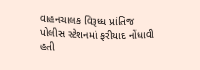વાહનચાલક વિરૂધ્ધ પ્રાંતિજ પોલીસ સ્ટેશનમાં ફરીયાદ નોંધાવી હતી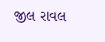જીલ રાવલ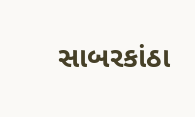સાબરકાંઠા